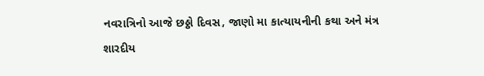નવરાત્રિનો આજે છઠ્ઠો દિવસ, જાણો મા કાત્યાયનીની કથા અને મંત્ર
શારદીય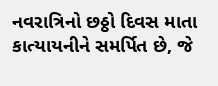નવરાત્રિનો છઠ્ઠો દિવસ માતા કાત્યાયનીને સમર્પિત છે, જે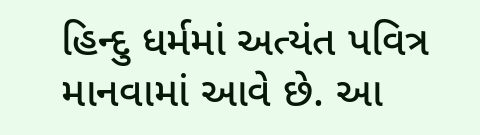હિન્દુ ધર્મમાં અત્યંત પવિત્ર માનવામાં આવે છે. આ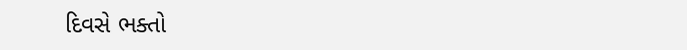દિવસે ભક્તો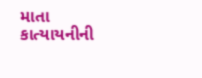માતા કાત્યાયનીની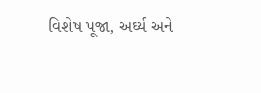વિશેષ પૂજા, અર્ઘ્ય અને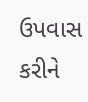ઉપવાસ કરીને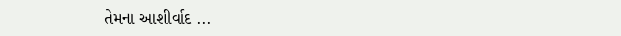તેમના આશીર્વાદ ...